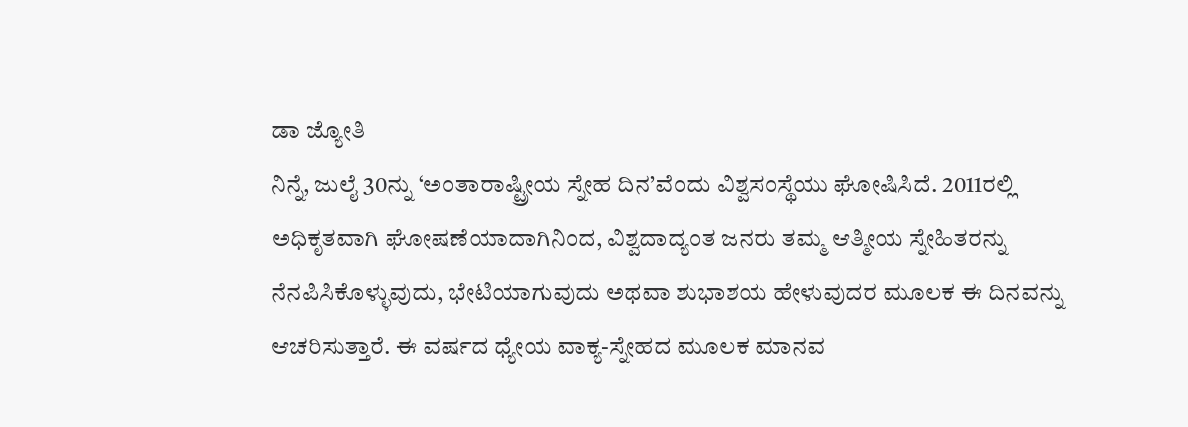ಡಾ ಜ್ಯೋತಿ
ನಿನ್ನೆ, ಜುಲೈ 30ನ್ನು ‘ಅಂತಾರಾಷ್ಟ್ರೀಯ ಸ್ನೇಹ ದಿನ’ವೆಂದು ವಿಶ್ವಸಂಸ್ಥೆಯು ಘೋಷಿಸಿದೆ. 2011ರಲ್ಲಿ ಅಧಿಕೃತವಾಗಿ ಘೋಷಣೆಯಾದಾಗಿನಿಂದ, ವಿಶ್ವದಾದ್ಯಂತ ಜನರು ತಮ್ಮ ಆತ್ಮೀಯ ಸ್ನೇಹಿತರನ್ನು ನೆನಪಿಸಿಕೊಳ್ಳುವುದು, ಭೇಟಿಯಾಗುವುದು ಅಥವಾ ಶುಭಾಶಯ ಹೇಳುವುದರ ಮೂಲಕ ಈ ದಿನವನ್ನು ಆಚರಿಸುತ್ತಾರೆ. ಈ ವರ್ಷದ ಧ್ಯೇಯ ವಾಕ್ಯ-ಸ್ನೇಹದ ಮೂಲಕ ಮಾನವ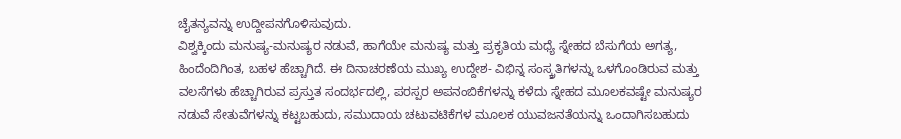ಚೈತನ್ಯವನ್ನು ಉದ್ದೀಪನಗೊಳಿಸುವುದು.
ವಿಶ್ವಕ್ಕಿಂದು ಮನುಷ್ಯ-ಮನುಷ್ಯರ ನಡುವೆ, ಹಾಗೆಯೇ ಮನುಷ್ಯ ಮತ್ತು ಪ್ರಕೃತಿಯ ಮಧ್ಯೆ ಸ್ನೇಹದ ಬೆಸುಗೆಯ ಅಗತ್ಯ, ಹಿಂದೆಂದಿಗಿಂತ, ಬಹಳ ಹೆಚ್ಚಾಗಿದೆ. ಈ ದಿನಾಚರಣೆಯ ಮುಖ್ಯ ಉದ್ದೇಶ- ವಿಭಿನ್ನ ಸಂಸ್ಕ್ರತಿಗಳನ್ನು ಒಳಗೊಂಡಿರುವ ಮತ್ತು ವಲಸೆಗಳು ಹೆಚ್ಚಾಗಿರುವ ಪ್ರಸ್ತುತ ಸಂದರ್ಭದಲ್ಲಿ, ಪರಸ್ಪರ ಅಪನಂಬಿಕೆಗಳನ್ನು ಕಳೆದು ಸ್ನೇಹದ ಮೂಲಕವಷ್ಟೇ ಮನುಷ್ಯರ ನಡುವೆ ಸೇತುವೆಗಳನ್ನು ಕಟ್ಟಬಹುದು, ಸಮುದಾಯ ಚಟುವಟಿಕೆಗಳ ಮೂಲಕ ಯುವಜನತೆಯನ್ನು ಒಂದಾಗಿಸಬಹುದು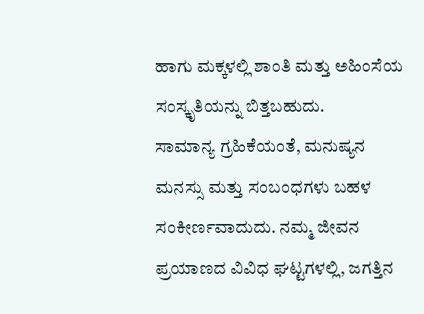ಹಾಗು ಮಕ್ಕಳಲ್ಲಿ ಶಾಂತಿ ಮತ್ತು ಅಹಿಂಸೆಯ ಸಂಸ್ಕೃತಿಯನ್ನು ಬಿತ್ತಬಹುದು.
ಸಾಮಾನ್ಯ ಗ್ರಹಿಕೆಯಂತೆ, ಮನುಷ್ಯನ ಮನಸ್ಸು ಮತ್ತು ಸಂಬಂಧಗಳು ಬಹಳ ಸಂಕೀರ್ಣವಾದುದು. ನಮ್ಮ ಜೀವನ ಪ್ರಯಾಣದ ವಿವಿಧ ಘಟ್ಟಗಳಲ್ಲಿ, ಜಗತ್ತಿನ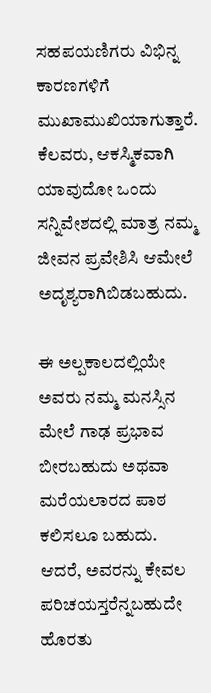ಸಹಪಯಣಿಗರು ವಿಭಿನ್ನ ಕಾರಣಗಳಿಗೆ ಮುಖಾಮುಖಿಯಾಗುತ್ತಾರೆ. ಕೆಲವರು, ಆಕಸ್ಮಿಕವಾಗಿ ಯಾವುದೋ ಒಂದು ಸನ್ನಿವೇಶದಲ್ಲಿ ಮಾತ್ರ ನಮ್ಮ ಜೀವನ ಪ್ರವೇಶಿಸಿ ಆಮೇಲೆ ಅದೃಶ್ಯರಾಗಿಬಿಡಬಹುದು.

ಈ ಅಲ್ಪಕಾಲದಲ್ಲಿಯೇ ಅವರು ನಮ್ಮ ಮನಸ್ಸಿನ ಮೇಲೆ ಗಾಢ ಪ್ರಭಾವ ಬೀರಬಹುದು ಅಥವಾ ಮರೆಯಲಾರದ ಪಾಠ ಕಲಿಸಲೂ ಬಹುದು. ಆದರೆ, ಅವರನ್ನು ಕೇವಲ ಪರಿಚಯಸ್ತರೆನ್ನಬಹುದೇ ಹೊರತು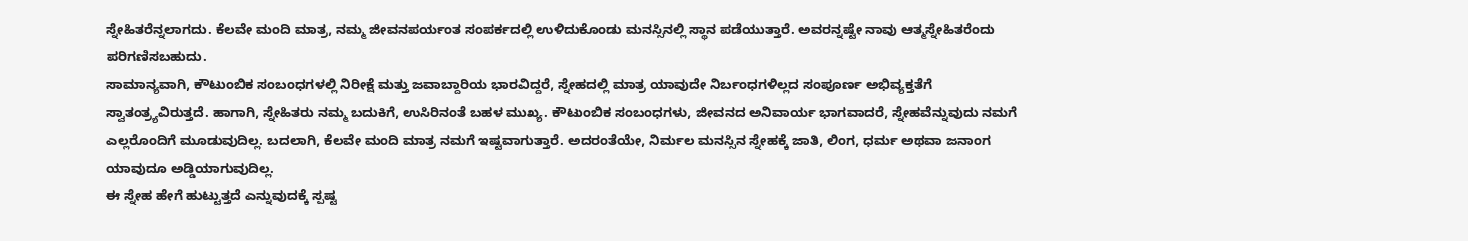ಸ್ನೇಹಿತರೆನ್ನಲಾಗದು. ಕೆಲವೇ ಮಂದಿ ಮಾತ್ರ, ನಮ್ಮ ಜೀವನಪರ್ಯಂತ ಸಂಪರ್ಕದಲ್ಲಿ ಉಳಿದುಕೊಂಡು ಮನಸ್ಸಿನಲ್ಲಿ ಸ್ಥಾನ ಪಡೆಯುತ್ತಾರೆ. ಅವರನ್ನಷ್ಟೇ ನಾವು ಆತ್ಮಸ್ನೇಹಿತರೆಂದು ಪರಿಗಣಿಸಬಹುದು.
ಸಾಮಾನ್ಯವಾಗಿ, ಕೌಟುಂಬಿಕ ಸಂಬಂಧಗಳಲ್ಲಿ ನಿರೀಕ್ಷೆ ಮತ್ತು ಜವಾಬ್ದಾರಿಯ ಭಾರವಿದ್ದರೆ, ಸ್ನೇಹದಲ್ಲಿ ಮಾತ್ರ ಯಾವುದೇ ನಿರ್ಬಂಧಗಳಿಲ್ಲದ ಸಂಪೂರ್ಣ ಅಭಿವ್ಯಕ್ತತೆಗೆ ಸ್ವಾತಂತ್ರ್ಯವಿರುತ್ತದೆ. ಹಾಗಾಗಿ, ಸ್ನೇಹಿತರು ನಮ್ಮ ಬದುಕಿಗೆ, ಉಸಿರಿನಂತೆ ಬಹಳ ಮುಖ್ಯ. ಕೌಟುಂಬಿಕ ಸಂಬಂಧಗಳು, ಜೀವನದ ಅನಿವಾರ್ಯ ಭಾಗವಾದರೆ, ಸ್ನೇಹವೆನ್ನುವುದು ನಮಗೆ ಎಲ್ಲರೊಂದಿಗೆ ಮೂಡುವುದಿಲ್ಲ. ಬದಲಾಗಿ, ಕೆಲವೇ ಮಂದಿ ಮಾತ್ರ ನಮಗೆ ಇಷ್ಟವಾಗುತ್ತಾರೆ. ಅದರಂತೆಯೇ, ನಿರ್ಮಲ ಮನಸ್ಸಿನ ಸ್ನೇಹಕ್ಕೆ ಜಾತಿ, ಲಿಂಗ, ಧರ್ಮ ಅಥವಾ ಜನಾಂಗ ಯಾವುದೂ ಅಡ್ಡಿಯಾಗುವುದಿಲ್ಲ.
ಈ ಸ್ನೇಹ ಹೇಗೆ ಹುಟ್ಟುತ್ತದೆ ಎನ್ನುವುದಕ್ಕೆ ಸ್ಪಷ್ಟ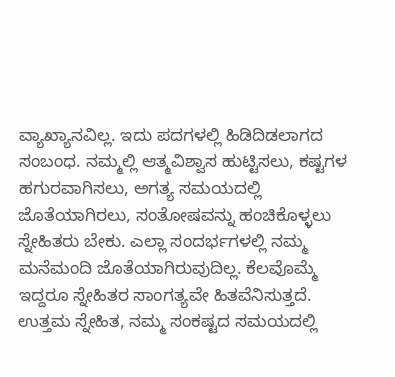ವ್ಯಾಖ್ಯಾನವಿಲ್ಲ. ಇದು ಪದಗಳಲ್ಲಿ ಹಿಡಿದಿಡಲಾಗದ ಸಂಬಂಧ. ನಮ್ಮಲ್ಲಿ ಆತ್ಮವಿಶ್ವಾಸ ಹುಟ್ಟಿಸಲು, ಕಷ್ಟಗಳ ಹಗುರವಾಗಿಸಲು, ಅಗತ್ಯ ಸಮಯದಲ್ಲಿ ಜೊತೆಯಾಗಿರಲು, ಸಂತೋಷವನ್ನು ಹಂಚಿಕೊಳ್ಳಲು ಸ್ನೇಹಿತರು ಬೇಕು. ಎಲ್ಲಾ ಸಂದರ್ಭಗಳಲ್ಲಿ ನಮ್ಮ ಮನೆಮಂದಿ ಜೊತೆಯಾಗಿರುವುದಿಲ್ಲ. ಕೆಲವೊಮ್ಮೆ ಇದ್ದರೂ ಸ್ನೇಹಿತರ ಸಾಂಗತ್ಯವೇ ಹಿತವೆನಿಸುತ್ತದೆ.
ಉತ್ತಮ ಸ್ನೇಹಿತ, ನಮ್ಮ ಸಂಕಷ್ಟದ ಸಮಯದಲ್ಲಿ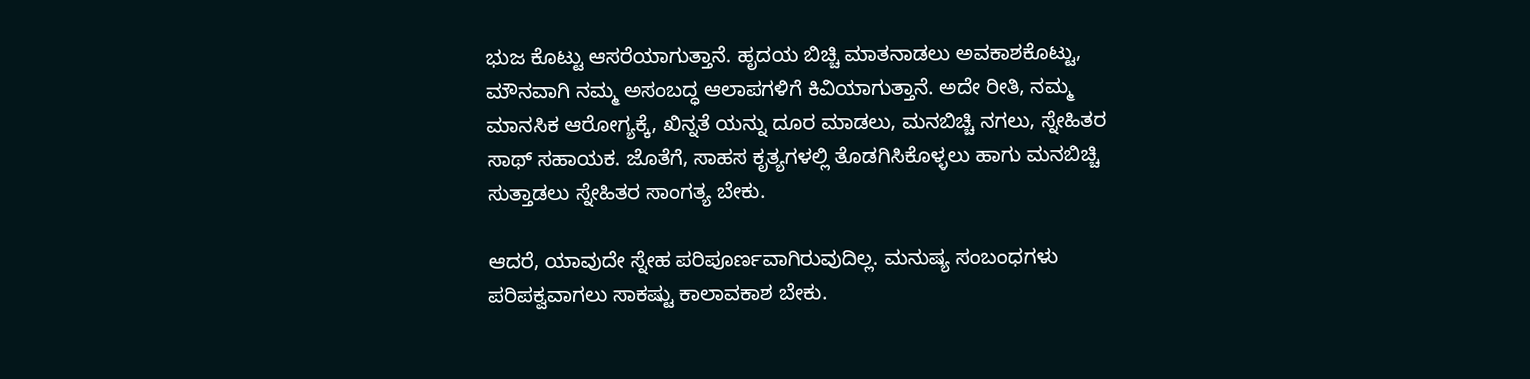ಭುಜ ಕೊಟ್ಟು ಆಸರೆಯಾಗುತ್ತಾನೆ. ಹೃದಯ ಬಿಚ್ಚಿ ಮಾತನಾಡಲು ಅವಕಾಶಕೊಟ್ಟು, ಮೌನವಾಗಿ ನಮ್ಮ ಅಸಂಬದ್ಧ ಆಲಾಪಗಳಿಗೆ ಕಿವಿಯಾಗುತ್ತಾನೆ. ಅದೇ ರೀತಿ, ನಮ್ಮ ಮಾನಸಿಕ ಆರೋಗ್ಯಕ್ಕೆ, ಖಿನ್ನತೆ ಯನ್ನು ದೂರ ಮಾಡಲು, ಮನಬಿಚ್ಚಿ ನಗಲು, ಸ್ನೇಹಿತರ ಸಾಥ್ ಸಹಾಯಕ. ಜೊತೆಗೆ, ಸಾಹಸ ಕೃತ್ಯಗಳಲ್ಲಿ ತೊಡಗಿಸಿಕೊಳ್ಳಲು ಹಾಗು ಮನಬಿಚ್ಚಿ ಸುತ್ತಾಡಲು ಸ್ನೇಹಿತರ ಸಾಂಗತ್ಯ ಬೇಕು.

ಆದರೆ, ಯಾವುದೇ ಸ್ನೇಹ ಪರಿಪೂರ್ಣವಾಗಿರುವುದಿಲ್ಲ. ಮನುಷ್ಯ ಸಂಬಂಧಗಳು ಪರಿಪಕ್ವವಾಗಲು ಸಾಕಷ್ಟು ಕಾಲಾವಕಾಶ ಬೇಕು.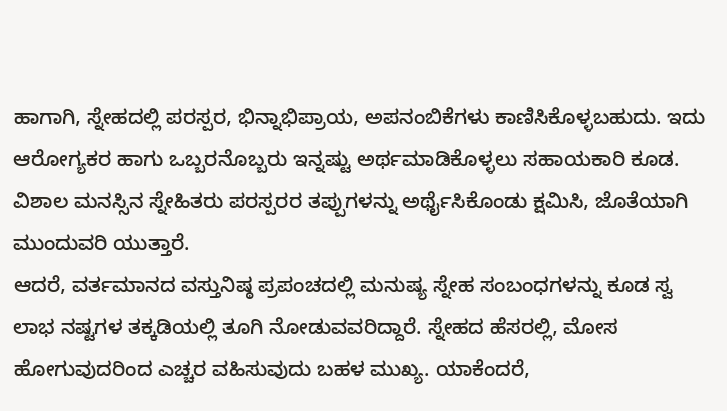ಹಾಗಾಗಿ, ಸ್ನೇಹದಲ್ಲಿ ಪರಸ್ಪರ, ಭಿನ್ನಾಭಿಪ್ರಾಯ, ಅಪನಂಬಿಕೆಗಳು ಕಾಣಿಸಿಕೊಳ್ಳಬಹುದು. ಇದು ಆರೋಗ್ಯಕರ ಹಾಗು ಒಬ್ಬರನೊಬ್ಬರು ಇನ್ನಷ್ಟು ಅರ್ಥಮಾಡಿಕೊಳ್ಳಲು ಸಹಾಯಕಾರಿ ಕೂಡ. ವಿಶಾಲ ಮನಸ್ಸಿನ ಸ್ನೇಹಿತರು ಪರಸ್ಪರರ ತಪ್ಪುಗಳನ್ನು ಅರ್ಥೈಸಿಕೊಂಡು ಕ್ಷಮಿಸಿ, ಜೊತೆಯಾಗಿ ಮುಂದುವರಿ ಯುತ್ತಾರೆ.
ಆದರೆ, ವರ್ತಮಾನದ ವಸ್ತುನಿಷ್ಠ ಪ್ರಪಂಚದಲ್ಲಿ ಮನುಷ್ಯ ಸ್ನೇಹ ಸಂಬಂಧಗಳನ್ನು ಕೂಡ ಸ್ವ ಲಾಭ ನಷ್ಟಗಳ ತಕ್ಕಡಿಯಲ್ಲಿ ತೂಗಿ ನೋಡುವವರಿದ್ದಾರೆ. ಸ್ನೇಹದ ಹೆಸರಲ್ಲಿ, ಮೋಸ ಹೋಗುವುದರಿಂದ ಎಚ್ಚರ ವಹಿಸುವುದು ಬಹಳ ಮುಖ್ಯ. ಯಾಕೆಂದರೆ,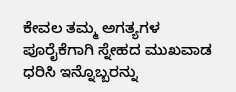ಕೇವಲ ತಮ್ಮ ಅಗತ್ಯಗಳ ಪೂರೈಕೆಗಾಗಿ ಸ್ನೇಹದ ಮುಖವಾಡ ಧರಿಸಿ ಇನ್ನೊಬ್ಬರನ್ನು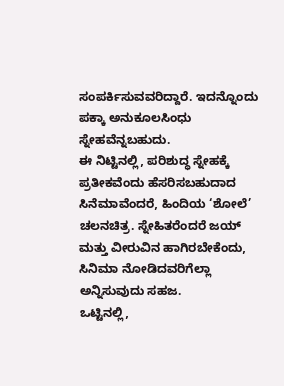ಸಂಪರ್ಕಿಸುವವರಿದ್ದಾರೆ. ಇದನ್ನೊಂದು ಪಕ್ಕಾ ಅನುಕೂಲಸಿಂಧು ಸ್ನೇಹವೆನ್ನಬಹುದು.
ಈ ನಿಟ್ಟಿನಲ್ಲಿ, ಪರಿಶುದ್ಧ ಸ್ನೇಹಕ್ಕೆ ಪ್ರತೀಕವೆಂದು ಹೆಸರಿಸಬಹುದಾದ ಸಿನೆಮಾವೆಂದರೆ, ಹಿಂದಿಯ ‘ಶೋಲೆ’ ಚಲನಚಿತ್ರ. ಸ್ನೇಹಿತರೆಂದರೆ ಜಯ್ ಮತ್ತು ವೀರುವಿನ ಹಾಗಿರಬೇಕೆಂದು, ಸಿನಿಮಾ ನೋಡಿದವರಿಗೆಲ್ಲಾ ಅನ್ನಿಸುವುದು ಸಹಜ.
ಒಟ್ಟಿನಲ್ಲಿ,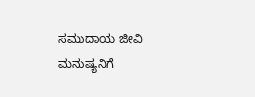ಸಮುದಾಯ ಜೀವಿ ಮನುಷ್ಯನಿಗೆ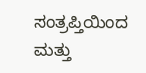ಸಂತ್ರಪ್ತಿಯಿಂದ ಮತ್ತು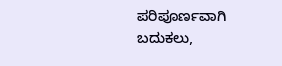ಪರಿಪೂರ್ಣವಾಗಿ ಬದುಕಲು,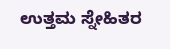ಉತ್ತಮ ಸ್ನೇಹಿತರ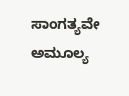ಸಾಂಗತ್ಯವೇ ಅಮೂಲ್ಯ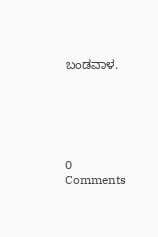ಬಂಡವಾಳ.






0 Comments